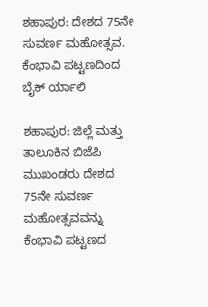ಶಹಾಪುರ: ದೇಶದ 75ನೇ ಸುವರ್ಣ ಮಹೋತ್ಸವ. ಕೆಂಭಾವಿ ಪಟ್ಟಣದಿಂದ ಬೈಕ್ ರ್ಯಾಲಿ

ಶಹಾಪುರ: ಜಿಲ್ಲೆ ಮತ್ತು ತಾಲೂಕಿನ ಬಿಜೆಪಿ ಮುಖಂಡರು ದೇಶದ 75ನೇ ಸುವರ್ಣ ಮಹೋತ್ಸವವನ್ನು ಕೆಂಭಾವಿ ಪಟ್ಟಣದ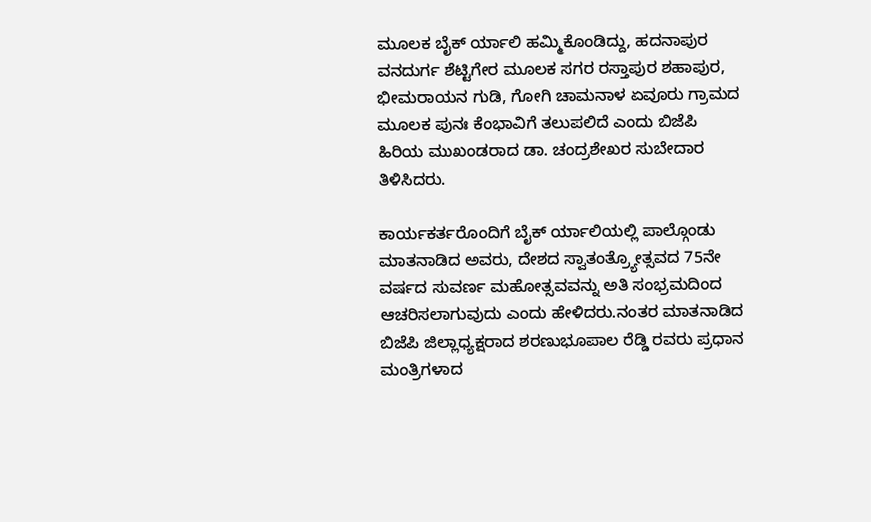ಮೂಲಕ ಬೈಕ್ ರ್ಯಾಲಿ ಹಮ್ಮಿಕೊಂಡಿದ್ದು, ಹದನಾಪುರ ವನದುರ್ಗ ಶೆಟ್ಟಿಗೇರ ಮೂಲಕ ಸಗರ ರಸ್ತಾಪುರ ಶಹಾಪುರ, ಭೀಮರಾಯನ ಗುಡಿ, ಗೋಗಿ ಚಾಮನಾಳ ಏವೂರು ಗ್ರಾಮದ ಮೂಲಕ ಪುನಃ ಕೆಂಭಾವಿಗೆ ತಲುಪಲಿದೆ ಎಂದು ಬಿಜೆಪಿ ಹಿರಿಯ ಮುಖಂಡರಾದ ಡಾ. ಚಂದ್ರಶೇಖರ ಸುಬೇದಾರ ತಿಳಿಸಿದರು.

ಕಾರ್ಯಕರ್ತರೊಂದಿಗೆ ಬೈಕ್ ರ್ಯಾಲಿಯಲ್ಲಿ ಪಾಲ್ಗೊಂಡು ಮಾತನಾಡಿದ ಅವರು, ದೇಶದ ಸ್ವಾತಂತ್ರ್ಯೋತ್ಸವದ 75ನೇ ವರ್ಷದ ಸುವರ್ಣ ಮಹೋತ್ಸವವನ್ನು ಅತಿ ಸಂಭ್ರಮದಿಂದ ಆಚರಿಸಲಾಗುವುದು ಎಂದು ಹೇಳಿದರು.ನಂತರ ಮಾತನಾಡಿದ ಬಿಜೆಪಿ ಜಿಲ್ಲಾಧ್ಯಕ್ಷರಾದ ಶರಣುಭೂಪಾಲ ರೆಡ್ಡಿ ರವರು ಪ್ರಧಾನ ಮಂತ್ರಿಗಳಾದ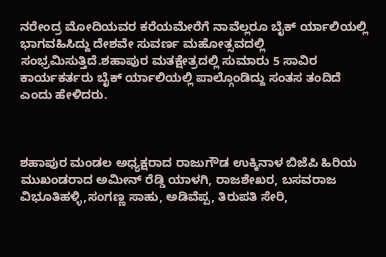ನರೇಂದ್ರ ಮೋದಿಯವರ ಕರೆಯಮೇರೆಗೆ ನಾವೆಲ್ಲರೂ ಬೈಕ್ ರ್ಯಾಲಿಯಲ್ಲಿ ಭಾಗವಹಿಸಿದ್ದು ದೇಶವೇ ಸುವರ್ಣ ಮಹೋತ್ಸವದಲ್ಲಿ ಸಂಭ್ರಮಿಸುತ್ತಿದೆ.ಶಹಾಪುರ ಮತಕ್ಷೇತ್ರದಲ್ಲಿ ಸುಮಾರು 5 ಸಾವಿರ ಕಾರ್ಯಕರ್ತರು ಬೈಕ್ ರ್ಯಾಲಿಯಲ್ಲಿ ಪಾಲ್ಗೊಂಡಿದ್ದು ಸಂತಸ ತಂದಿದೆ ಎಂದು ಹೇಳಿದರು.



ಶಹಾಪುರ ಮಂಡಲ ಅಧ್ಯಕ್ಷರಾದ ರಾಜುಗೌಡ ಉಕ್ಕಿನಾಳ ಬಿಜೆಪಿ ಹಿರಿಯ ಮುಖಂಡರಾದ ಅಮೀನ್ ರೆಡ್ಡಿ ಯಾಳಗಿ, ರಾಜಶೇಖರ, ಬಸವರಾಜ ವಿಭೂತಿಹಳ್ಳಿ,ಸಂಗಣ್ಣ ಸಾಹು, ಅಡಿವೆಪ್ಪ, ತಿರುಪತಿ ಸೇರಿ,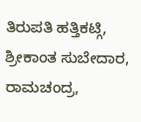ತಿರುಪತಿ ಹತ್ತಿಕಟ್ಗಿ, ಶ್ರೀಕಾಂತ ಸುಬೇದಾರ, ರಾಮಚಂದ್ರ,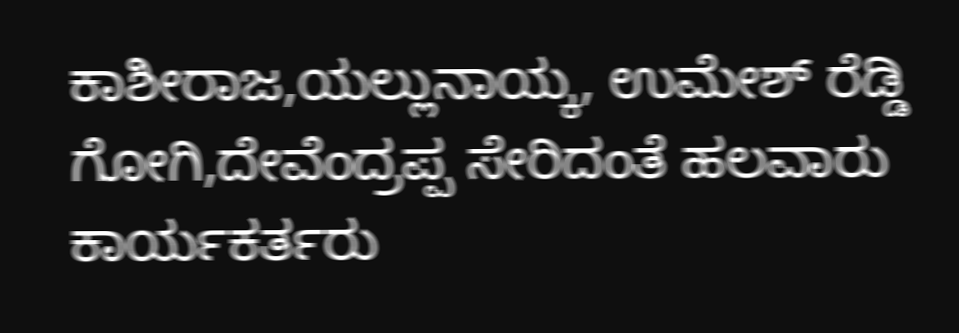ಕಾಶೀರಾಜ,ಯಲ್ಲುನಾಯ್ಕ, ಉಮೇಶ್ ರೆಡ್ಡಿ ಗೋಗಿ,ದೇವೆಂದ್ರಪ್ಪ ಸೇರಿದಂತೆ ಹಲವಾರು ಕಾರ್ಯಕರ್ತರು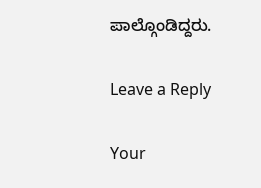ಪಾಲ್ಗೊಂಡಿದ್ದರು.

Leave a Reply

Your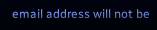email address will not be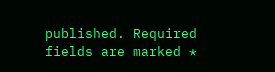published. Required fields are marked *